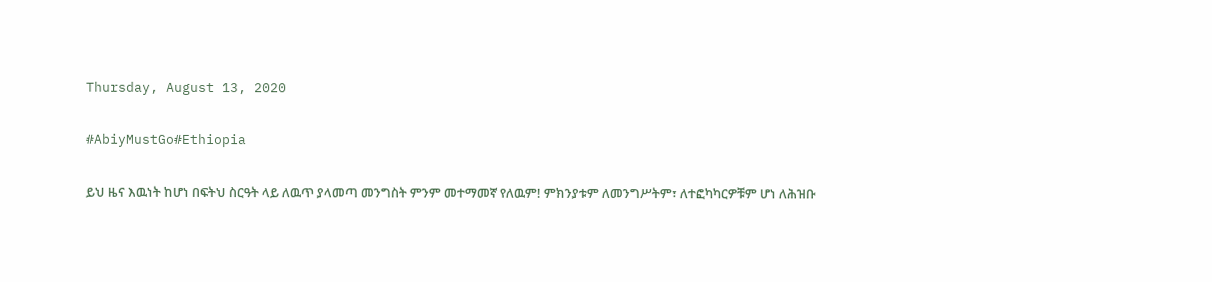Thursday, August 13, 2020

#AbiyMustGo#Ethiopia

ይህ ዜና እዉነት ከሆነ በፍትህ ስርዓት ላይ ለዉጥ ያላመጣ መንግስት ምንም መተማመኛ የለዉም! ምክንያቱም ለመንግሥትም፣ ለተፎካካርዎቹም ሆነ ለሕዝቡ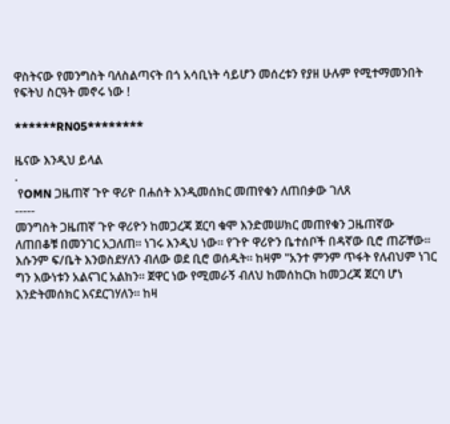ዋስትናው የመንግስት ባለስልጣናት በጎ አሳቢነት ሳይሆን መሰረቱን የያዘ ሁሉም የሚተማመንበት የፍትህ ስርዓት መኖሩ ነው !

******RN05********

ዜናው እንዲህ ይላል
.
 የOMN ጋዜጠኛ ጉዮ ዋሪዮ በሐሰት እንዲመሰክር መጠየቁን ለጠበቃው ገለጸ
-----
መንግስት ጋዜጠኛ ጉዮ ዋሪዮን ከመጋረጃ ጀርባ ቁሞ እንድመሠክር መጠየቁን ጋዜጠኛው ለጠበቆቹ በመንገር አጋለጠ። ነገሩ እንዲህ ነው። የጉዮ ዋሪዮን ቤተሰቦች በዳኛው ቢሮ ጠሯቸው። እሱንም ፍ/ቤት እንወስደሃለን ብለው ወደ ቢሮ ወሰዱት። ከዛም "አንተ ምንም ጥፋት የለብህም ነገር ግን እውነቱን አልናገር አልከን። ጀዋር ነው የሚመራኝ ብለህ ከመሰከርክ ከመጋረጃ ጀርባ ሆነ እንድትመሰክር እናደርገሃለን። ከዛ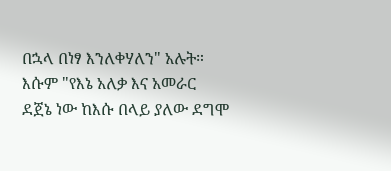በኋላ በነፃ እንለቀሃለን" አሉት። እሱም "የእኔ አለቃ እና አመራር ደጀኔ ነው ከእሱ በላይ ያለው ደግሞ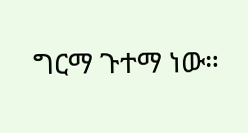ግርማ ጉተማ ነው።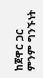ከጀዋር ጋር ምንም ግንኙነት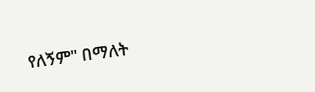የለኝም" በማለት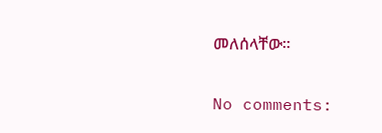መለሰላቸው።

No comments: